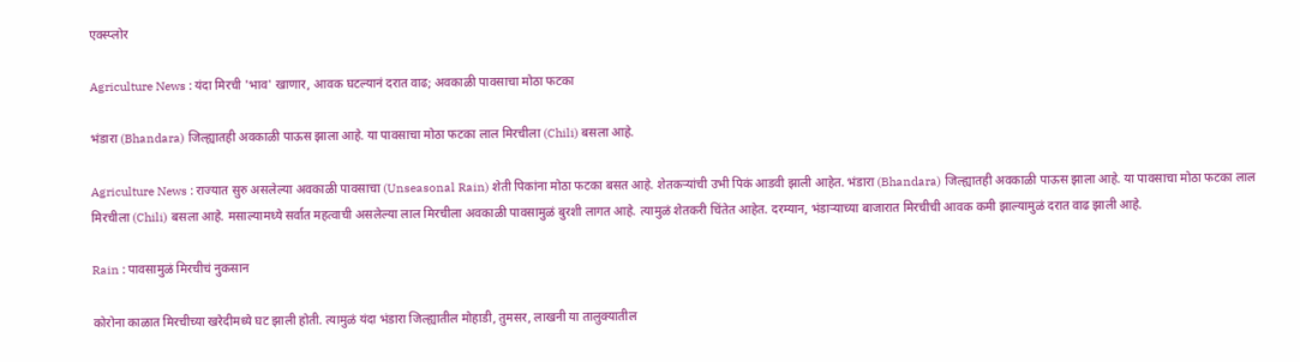एक्स्प्लोर

Agriculture News : यंदा मिरची 'भाव' खाणार, आवक घटल्यानं दरात वाढ; अवकाळी पावसाचा मोठा फटका

भंडारा (Bhandara) जिल्ह्यातही अवकाळी पाऊस झाला आहे. या पावसाचा मोठा फटका लाल मिरचीला (Chili) बसला आहे.

Agriculture News : राज्यात सुरु असलेल्या अवकाळी पावसाचा (Unseasonal Rain) शेती पिकांना मोठा फटका बसत आहे. शेतकऱ्यांची उभी पिकं आडवी झाली आहेत. भंडारा (Bhandara) जिल्ह्यातही अवकाळी पाऊस झाला आहे. या पावसाचा मोठा फटका लाल मिरचीला (Chili) बसला आहे. मसाल्यामध्ये सर्वात महत्वाची असलेल्या लाल मिरचीला अवकाळी पावसामुळं बुरशी लागत आहे. त्यामुळं शेतकरी चिंतेत आहेत. दरम्यान, भंडाऱ्याच्या बाजारात मिरचीची आवक कमी झाल्यामुळं दरात वाढ झाली आहे.

Rain : पावसामुळं मिरचीचं नुकसान

कोरोना काळात मिरचीच्या खरेदीमध्ये घट झाली होती. त्यामुळं यंदा भंडारा जिल्ह्यातील मोहाडी, तुमसर, लाखनी या तालुक्यातील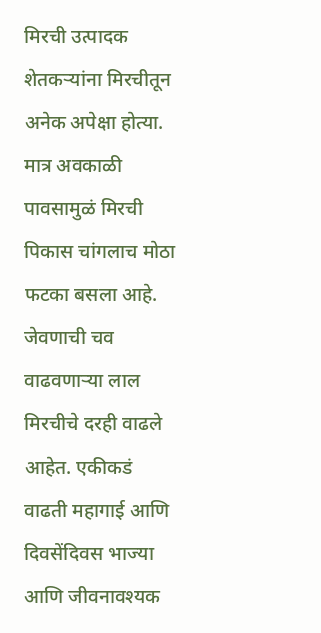मिरची उत्पादक शेतकऱ्यांना मिरचीतून अनेक अपेक्षा होत्या. मात्र अवकाळी पावसामुळं मिरची पिकास चांगलाच मोठा फटका बसला आहे. जेवणाची चव वाढवणाऱ्या लाल मिरचीचे दरही वाढले आहेत. एकीकडं वाढती महागाई आणि दिवसेंदिवस भाज्या आणि जीवनावश्यक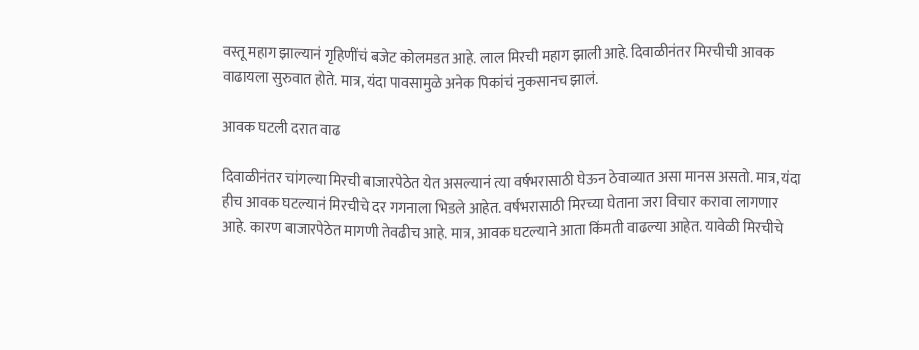वस्तू महाग झाल्यानं गृहिणींचं बजेट कोलमडत आहे. लाल मिरची महाग झाली आहे. दिवाळीनंतर मिरचीची आवक वाढायला सुरुवात होते. मात्र, यंदा पावसामुळे अनेक पिकांचं नुकसानच झालं.

आवक घटली दरात वाढ

दिवाळीनंतर चांगल्या मिरची बाजारपेठेत येत असल्यानं त्या वर्षभरासाठी घेऊन ठेवाव्यात असा मानस असतो. मात्र, यंदा हीच आवक घटल्यानं मिरचीचे दर गगनाला भिडले आहेत. वर्षभरासाठी मिरच्या घेताना जरा विचार करावा लागणार आहे. कारण बाजारपेठेत मागणी तेवढीच आहे. मात्र, आवक घटल्याने आता किंमती वाढल्या आहेत. यावेळी मिरचीचे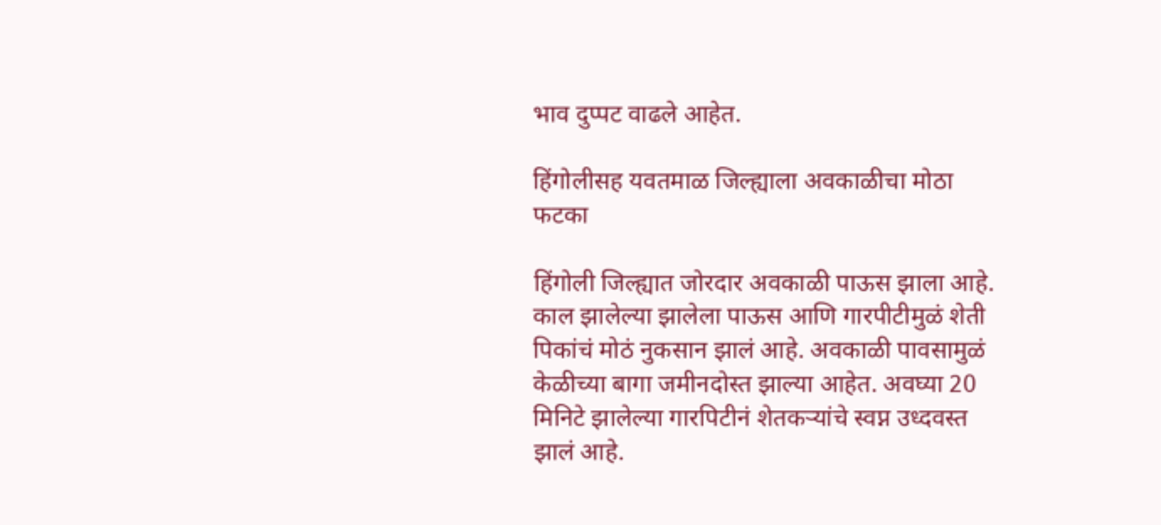भाव दुप्पट वाढले आहेत.

हिंगोलीसह यवतमाळ जिल्ह्याला अवकाळीचा मोठा फटका

हिंगोली जिल्ह्यात जोरदार अवकाळी पाऊस झाला आहे. काल झालेल्या झालेला पाऊस आणि गारपीटीमुळं शेती पिकांचं मोठं नुकसान झालं आहे. अवकाळी पावसामुळं केळीच्या बागा जमीनदोस्त झाल्या आहेत. अवघ्या 20 मिनिटे झालेल्या गारपिटीनं शेतकऱ्यांचे स्वप्न उध्दवस्त झालं आहे.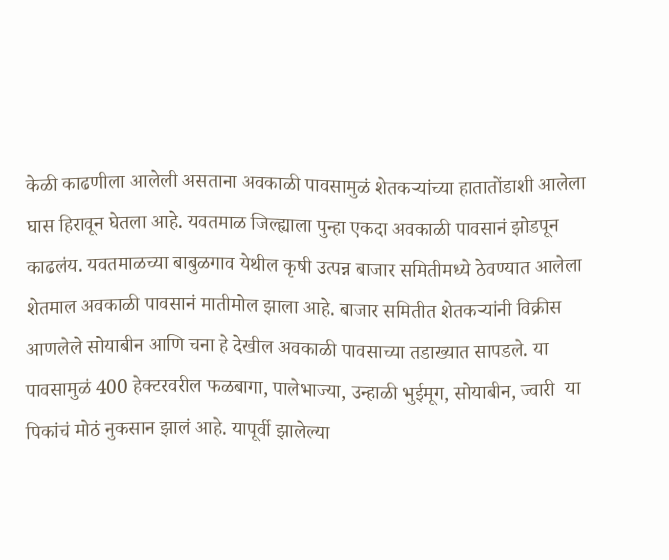केळी काढणीला आलेली असताना अवकाळी पावसामुळं शेतकऱ्यांच्या हातातोंडाशी आलेला घास हिरावून घेतला आहे. यवतमाळ जिल्ह्याला पुन्हा एकदा अवकाळी पावसानं झोडपून काढलंय. यवतमाळच्या बाबुळगाव येथील कृषी उत्पन्न बाजार समितीमध्ये ठेवण्यात आलेला शेतमाल अवकाळी पावसानं मातीमोल झाला आहे. बाजार समितीत शेतकऱ्यांनी विक्रीस आणलेले सोयाबीन आणि चना हे देखील अवकाळी पावसाच्या तडाख्यात सापडले. या पावसामुळं 400 हेक्टरवरील फळबागा, पालेभाज्या, उन्हाळी भुईमूग, सोयाबीन, ज्वारी  या पिकांचं मोठं नुकसान झालं आहे. यापूर्वी झालेल्या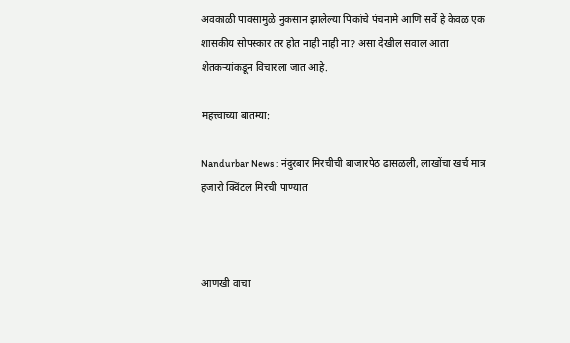अवकाळी पावसामुळे नुकसान झालेल्या पिकांचे पंचनामे आणि सर्वे हे केवळ एक शासकीय सोपस्कार तर होत नाही नाही ना? असा देखील सवाल आता शेतकऱ्यांकडून विचारला जात आहे.

महत्त्वाच्या बातम्या:

Nandurbar News : नंदुरबार मिरचीची बाजारपेठ ढासळली, लाखोंचा खर्च मात्र हजारो क्विंटल मिरची पाण्यात



आणखी वाचा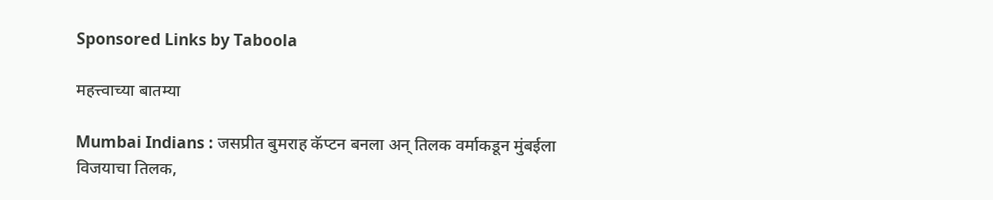Sponsored Links by Taboola

महत्त्वाच्या बातम्या

Mumbai Indians : जसप्रीत बुमराह कॅप्टन बनला अन् तिलक वर्माकडून मुंबईला विजयाचा तिलक,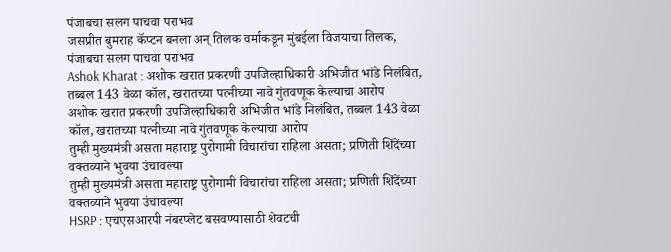पंजाबचा सलग पाचवा पराभव
जसप्रीत बुमराह कॅप्टन बनला अन् तिलक वर्माकडून मुंबईला विजयाचा तिलक, पंजाबचा सलग पाचवा पराभव
Ashok Kharat : अशोक खरात प्रकरणी उपजिल्हाधिकारी अभिजीत भांडे निलंबित, तब्बल 143 वेळा कॉल, खरातच्या पत्नीच्या नावे गुंतवणूक केल्याचा आरोप
अशोक खरात प्रकरणी उपजिल्हाधिकारी अभिजीत भांडे निलंबित, तब्बल 143 वेळा कॉल, खरातच्या पत्नीच्या नावे गुंतवणूक केल्याचा आरोप
तुम्ही मुख्यमंत्री असता महाराष्ट्र पुरोगामी विचारांचा राहिला असता; प्रणिती शिंदेंच्या वक्तव्याने भुवया उंचावल्या
तुम्ही मुख्यमंत्री असता महाराष्ट्र पुरोगामी विचारांचा राहिला असता; प्रणिती शिंदेंच्या वक्तव्याने भुवया उंचावल्या
HSRP : एचएसआरपी नंबरप्लेट बसवण्यासाठी शेवटची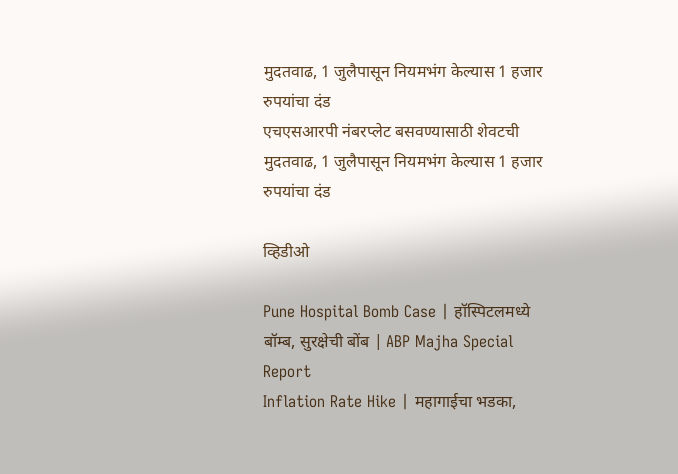मुदतवाढ, 1 जुलैपासून नियमभंग केल्यास 1 हजार रुपयांचा दंड
एचएसआरपी नंबरप्लेट बसवण्यासाठी शेवटची मुदतवाढ, 1 जुलैपासून नियमभंग केल्यास 1 हजार रुपयांचा दंड

व्हिडीओ

Pune Hospital Bomb Case | हॉस्पिटलमध्ये बॉम्ब, सुरक्षेची बोंब | ABP Majha Special Report
Inflation Rate Hike | महागाईचा भडका,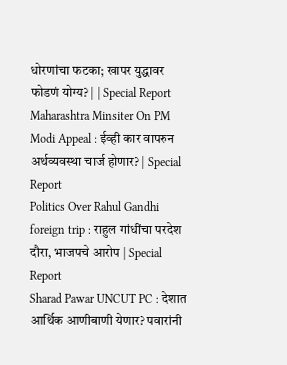धोरणांचा फटका; खापर युद्धावर फोडणं योग्य? | | Special Report
Maharashtra Minsiter On PM Modi Appeal : ईव्ही कार वापरुन अर्थव्यवस्था चार्ज होणार? | Special Report
Politics Over Rahul Gandhi foreign trip : राहुल गांधींचा परदेश दौरा, भाजपचे आरोप | Special Report
Sharad Pawar UNCUT PC : देशात आर्थिक आणीबाणी येणार? पवारांनी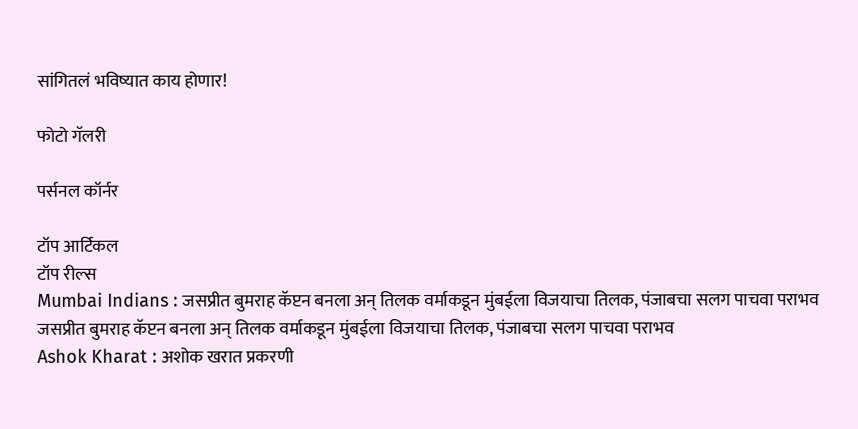सांगितलं भविष्यात काय होणार!

फोटो गॅलरी

पर्सनल कॉर्नर

टॉप आर्टिकल
टॉप रील्स
Mumbai Indians : जसप्रीत बुमराह कॅप्टन बनला अन् तिलक वर्माकडून मुंबईला विजयाचा तिलक, पंजाबचा सलग पाचवा पराभव
जसप्रीत बुमराह कॅप्टन बनला अन् तिलक वर्माकडून मुंबईला विजयाचा तिलक, पंजाबचा सलग पाचवा पराभव
Ashok Kharat : अशोक खरात प्रकरणी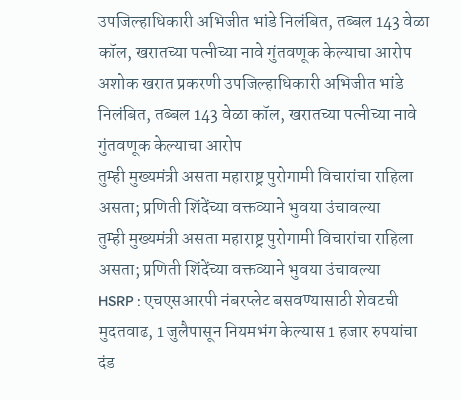उपजिल्हाधिकारी अभिजीत भांडे निलंबित, तब्बल 143 वेळा कॉल, खरातच्या पत्नीच्या नावे गुंतवणूक केल्याचा आरोप
अशोक खरात प्रकरणी उपजिल्हाधिकारी अभिजीत भांडे निलंबित, तब्बल 143 वेळा कॉल, खरातच्या पत्नीच्या नावे गुंतवणूक केल्याचा आरोप
तुम्ही मुख्यमंत्री असता महाराष्ट्र पुरोगामी विचारांचा राहिला असता; प्रणिती शिंदेंच्या वक्तव्याने भुवया उंचावल्या
तुम्ही मुख्यमंत्री असता महाराष्ट्र पुरोगामी विचारांचा राहिला असता; प्रणिती शिंदेंच्या वक्तव्याने भुवया उंचावल्या
HSRP : एचएसआरपी नंबरप्लेट बसवण्यासाठी शेवटची मुदतवाढ, 1 जुलैपासून नियमभंग केल्यास 1 हजार रुपयांचा दंड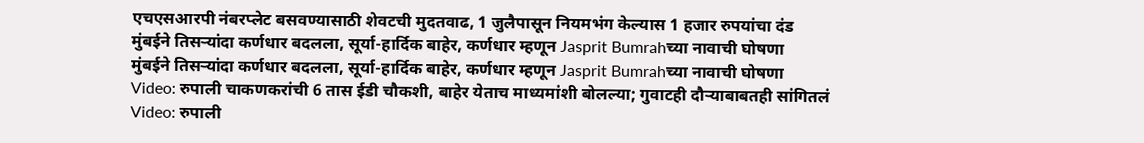एचएसआरपी नंबरप्लेट बसवण्यासाठी शेवटची मुदतवाढ, 1 जुलैपासून नियमभंग केल्यास 1 हजार रुपयांचा दंड
मुंबईने तिसऱ्यांदा कर्णधार बदलला, सूर्या-हार्दिक बाहेर, कर्णधार म्हणून Jasprit Bumrahच्या नावाची घोषणा
मुंबईने तिसऱ्यांदा कर्णधार बदलला, सूर्या-हार्दिक बाहेर, कर्णधार म्हणून Jasprit Bumrahच्या नावाची घोषणा
Video: रुपाली चाकणकरांची 6 तास ईडी चौकशी, बाहेर येताच माध्यमांशी बोलल्या; गुवाटही दौऱ्याबाबतही सांगितलं
Video: रुपाली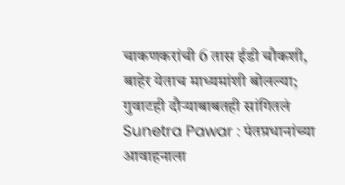चाकणकरांची 6 तास ईडी चौकशी, बाहेर येताच माध्यमांशी बोलल्या; गुवाटही दौऱ्याबाबतही सांगितलं
Sunetra Pawar : पंतप्रधानांच्या आवाहनाला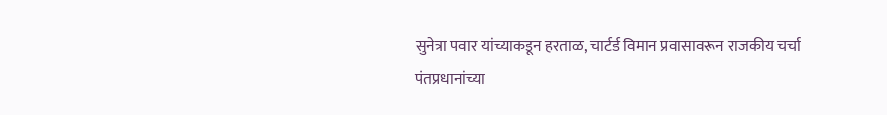सुनेत्रा पवार यांच्याकडून हरताळ, चार्टर्ड विमान प्रवासावरून राजकीय चर्चा
पंतप्रधानांच्या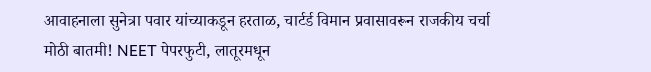आवाहनाला सुनेत्रा पवार यांच्याकडून हरताळ, चार्टर्ड विमान प्रवासावरून राजकीय चर्चा
मोठी बातमी! NEET पेपरफुटी, लातूरमधून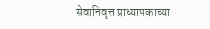सेवानिवृत्त प्राध्यापकाच्या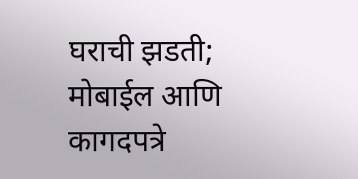घराची झडती; मोबाईल आणि कागदपत्रे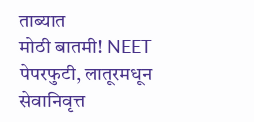ताब्यात
मोठी बातमी! NEET पेपरफुटी, लातूरमधून सेवानिवृत्त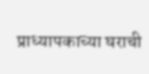प्राध्यापकाच्या घराची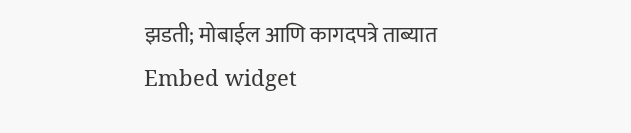झडती; मोबाईल आणि कागदपत्रे ताब्यात
Embed widget